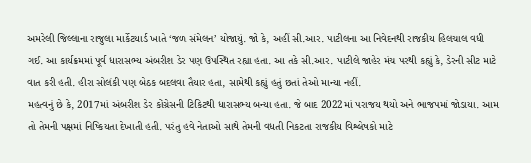અમરેલી જિલ્લાના રાજુલા માર્કેટયાર્ડ ખાતે ‘જળ સંમેલન’ યોજાયું. જો કે, અહીં સી.આર. પાટીલના આ નિવેદનથી રાજકીય હિલચાલ વધી ગઈ. આ કાર્યક્રમમાં પૂર્વ ધારાસભ્ય અંબરીશ ડેર પણ ઉપસ્થિત રહ્યા હતા. આ તકે સી.આર. પાટીલે જાહેર મંચ પરથી કહ્યું કે, ડેરની સીટ માટે વાત કરી હતી. હીરા સોલંકી પણ બેઠક બદલવા તૈયાર હતા, સામેથી કહ્યું હતું છતાં તેઓ માન્યા નહીં.
મહત્વનું છે કે, 2017માં અંબરીશ ડેર કોંગ્રેસની ટિકિટથી ધારાસભ્ય બન્યા હતા. જે બાદ 2022માં પરાજય થયો અને ભાજપમાં જોડાયા. આમ તો તેમની પક્ષમાં નિષ્કિયતા દેખાતી હતી. પરંતુ હવે નેતાઓ સાથે તેમની વધતી નિકટતા રાજકીય વિશ્લેષકો માટે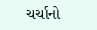ચર્ચાનો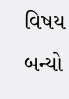વિષય બન્યો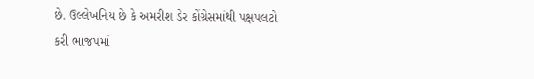છે. ઉલ્લેખનિય છે કે અમરીશ ડેર કોંગ્રેસમાંથી પક્ષપલટો કરી ભાજપમાં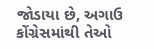જોડાયા છે, અગાઉ કોંગ્રેસમાંથી તેઓ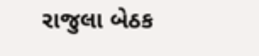રાજુલા બેઠક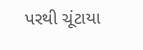પરથી ચૂંટાયા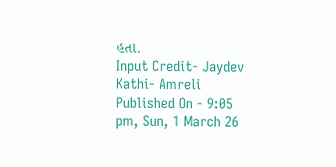હતા.
Input Credit- Jaydev Kathi- Amreli
Published On - 9:05 pm, Sun, 1 March 26